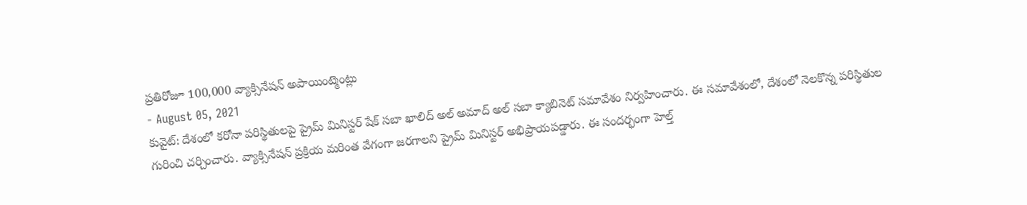ప్రతిరోజూ 100,000 వ్యాక్సినేషన్ అపాయింట్మెంట్లు
- August 05, 2021
కువైట్: దేశంలో కరోనా పరిస్థితులపై ప్రైమ్ మినిస్టర్ షేక్ సబా ఖాలిద్ అల్ అమాద్ అల్ సబా క్యాబినెట్ సమావేశం నిర్వహించారు. ఈ సమావేశంలో, దేశంలో నెలకొన్న పరిస్థితుల గురించి చర్చించారు. వ్యాక్సినేషన్ ప్రక్రియ మరింత వేగంగా జరగాలని ప్రైమ్ మినిస్టర్ అభిప్రాయపడ్డారు. ఈ సందర్భంగా హెల్త్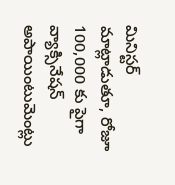మినిస్టర్ మాట్లాడుతూ, రోజూ 100,000 కు పైగా వ్యాక్సినేషన్ అపాయింటుమెంట్లు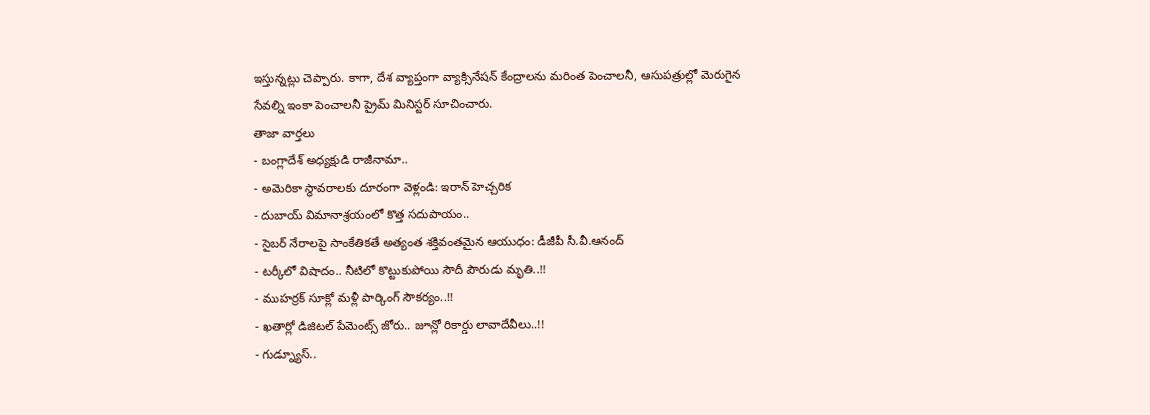ఇస్తున్నట్లు చెప్పారు. కాగా, దేశ వ్యాప్తంగా వ్యాక్సినేషన్ కేంద్రాలను మరింత పెంచాలనీ, ఆసుపత్రుల్లో మెరుగైన సేవల్ని ఇంకా పెంచాలనీ ప్రైమ్ మినిస్టర్ సూచించారు.
తాజా వార్తలు
- బంగ్లాదేశ్ అధ్యక్షుడి రాజీనామా..
- అమెరికా స్థావరాలకు దూరంగా వెళ్లండి: ఇరాన్ హెచ్చరిక
- దుబాయ్ విమానాశ్రయంలో కొత్త సదుపాయం..
- సైబర్ నేరాలపై సాంకేతికతే అత్యంత శక్తివంతమైన ఆయుధం: డీజీపీ సీ.వీ.ఆనంద్
- టర్కీలో విషాదం.. నీటిలో కొట్టుకుపోయి సౌదీ పౌరుడు మృతి..!!
- ముహర్రక్ సూక్లో మళ్లీ పార్కింగ్ సౌకర్యం..!!
- ఖతార్లో డిజిటల్ పేమెంట్స్ జోరు.. జూన్లో రికార్డు లావాదేవీలు..!!
- గుడ్న్యూస్..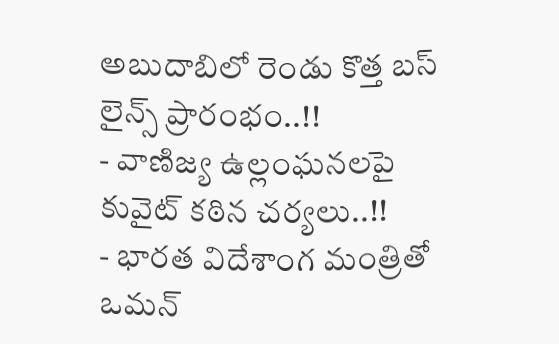అబుదాబిలో రెండు కొత్త బస్ లైన్స్ ప్రారంభం..!!
- వాణిజ్య ఉల్లంఘనలపై కువైట్ కఠిన చర్యలు..!!
- భారత విదేశాంగ మంత్రితో ఒమన్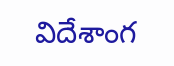విదేశాంగ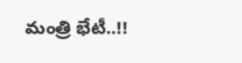మంత్రి భేటీ..!!